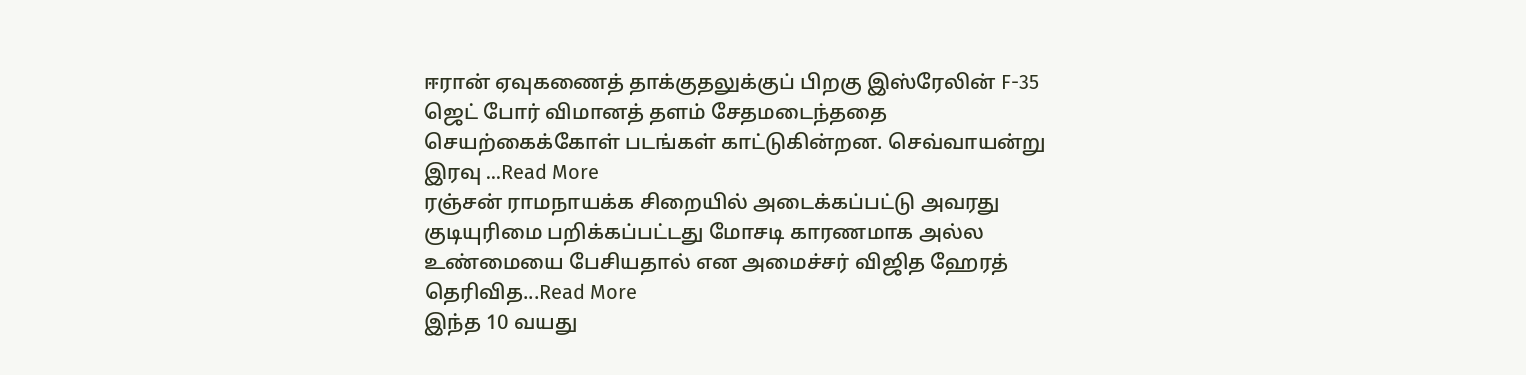ஈரான் ஏவுகணைத் தாக்குதலுக்குப் பிறகு இஸ்ரேலின் F-35 ஜெட் போர் விமானத் தளம் சேதமடைந்ததை செயற்கைக்கோள் படங்கள் காட்டுகின்றன. செவ்வாயன்று இரவு ...Read More
ரஞ்சன் ராமநாயக்க சிறையில் அடைக்கப்பட்டு அவரது குடியுரிமை பறிக்கப்பட்டது மோசடி காரணமாக அல்ல உண்மையை பேசியதால் என அமைச்சர் விஜித ஹேரத் தெரிவித...Read More
இந்த 10 வயது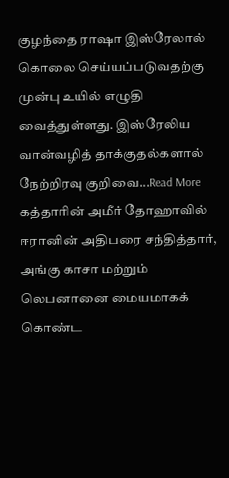குழந்தை ராஷா இஸ்ரேலால் கொலை செய்யப்படுவதற்கு முன்பு உயில் எழுதி வைத்துள்ளது. இஸ்ரேலிய வான்வழித் தாக்குதல்களால் நேற்றிரவு குறிவை...Read More
கத்தாரின் அமீர் தோஹாவில் ஈரானின் அதிபரை சந்தித்தார், அங்கு காசா மற்றும் லெபனானை மையமாகக் கொண்ட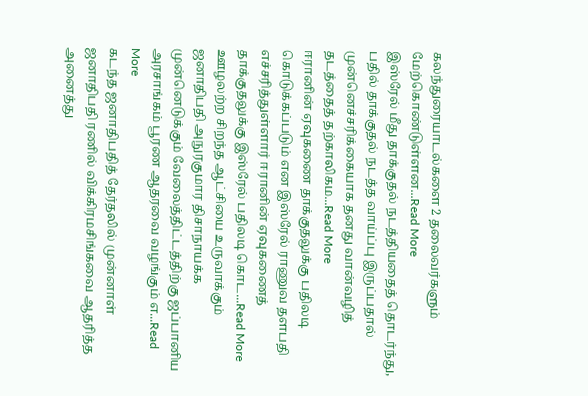கலந்துரையாடல்களை 2 தலைவர்களும் மேற்கொண்டுள்ளன...Read More
இஸ்ரேல் மீது தாக்குதல் நடத்தியதைத் தொடர்ந்து, பதில் தாக்குதல் நடத்த வாய்ப்பு இருப்பதால் முன்னெச்சரிக்கையாக தனது வான்வழித் தடத்தைத் தற்காலிகம...Read More
ஈரானின் ஏவுகணை தாக்குதலுக்கு பதிலடி கொடுக்கப்படும் என இஸ்ரேல் ராணுவ தளபதி எச்சரித்துள்ளார் ஈரானின் ஏவுகணைத் தாக்குதலுக்கு இஸ்ரேல் பதிலடி கொட...Read More
ஊழலற்ற சிறந்த ஆட்சியை உருவாக்கும் ஜனாதிபதி அநுரகுமார திசாநாயக்க முன்னெடுக்கும் வேலைத்திட்டத்திற்கு ஜப்பானிய அரசாங்கம் பூரண ஆதரவை வழங்கும் எ...Read More
கடந்த ஜனாதிபதித் தேர்தலில் முன்னாள் ஜனாதிபதி ரணில் விக்கிரமசிங்கவை ஆதரித்த அனைத்து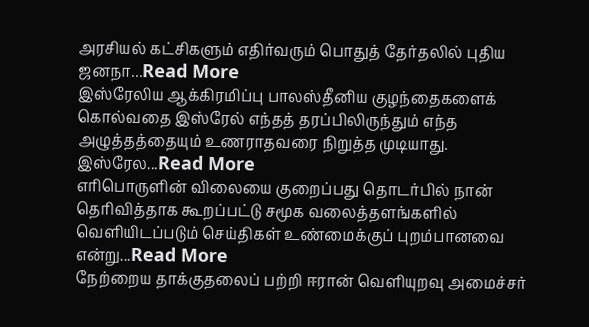அரசியல் கட்சிகளும் எதிர்வரும் பொதுத் தேர்தலில் புதிய ஜனநா...Read More
இஸ்ரேலிய ஆக்கிரமிப்பு பாலஸ்தீனிய குழந்தைகளைக் கொல்வதை இஸ்ரேல் எந்தத் தரப்பிலிருந்தும் எந்த அழுத்தத்தையும் உணராதவரை நிறுத்த முடியாது. இஸ்ரேல...Read More
எரிபொருளின் விலையை குறைப்பது தொடர்பில் நான் தெரிவித்தாக கூறப்பட்டு சமூக வலைத்தளங்களில் வெளியிடப்படும் செய்திகள் உண்மைக்குப் புறம்பானவை என்று...Read More
நேற்றைய தாக்குதலைப் பற்றி ஈரான் வெளியுறவு அமைச்சர்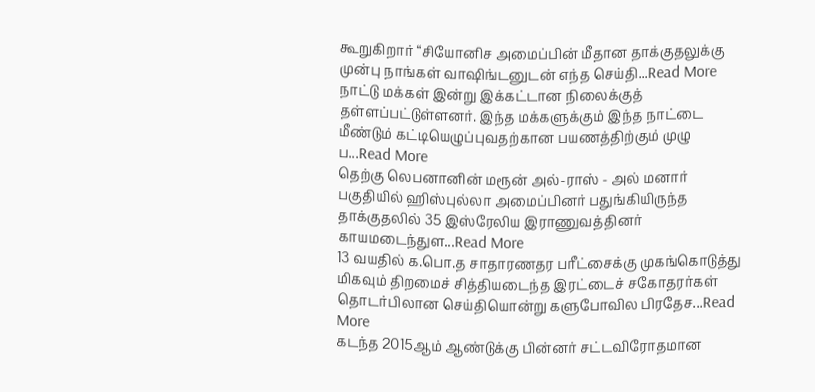கூறுகிறார் “சியோனிச அமைப்பின் மீதான தாக்குதலுக்கு முன்பு நாங்கள் வாஷிங்டனுடன் எந்த செய்தி...Read More
நாட்டு மக்கள் இன்று இக்கட்டான நிலைக்குத் தள்ளப்பட்டுள்ளனர். இந்த மக்களுக்கும் இந்த நாட்டை மீண்டும் கட்டியெழுப்புவதற்கான பயணத்திற்கும் முழு ப...Read More
தெற்கு லெபனானின் மரூன் அல்-ராஸ் - அல் மனார் பகுதியில் ஹிஸ்புல்லா அமைப்பினர் பதுங்கியிருந்த தாக்குதலில் 35 இஸ்ரேலிய இராணுவத்தினர் காயமடைந்துள...Read More
13 வயதில் க.பொ.த சாதாரணதர பரீட்சைக்கு முகங்கொடுத்து மிகவும் திறமைச் சித்தியடைந்த இரட்டைச் சகோதரர்கள் தொடர்பிலான செய்தியொன்று களுபோவில பிரதேச...Read More
கடந்த 2015ஆம் ஆண்டுக்கு பின்னர் சட்டவிரோதமான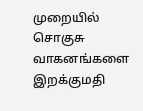முறையில் சொகுசு வாகனங்களை இறக்குமதி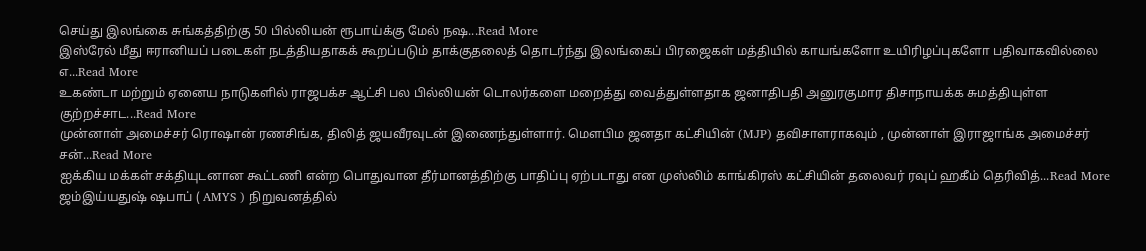செய்து இலங்கை சுங்கத்திற்கு 50 பில்லியன் ரூபாய்க்கு மேல் நஷ...Read More
இஸ்ரேல் மீது ஈரானியப் படைகள் நடத்தியதாகக் கூறப்படும் தாக்குதலைத் தொடர்ந்து இலங்கைப் பிரஜைகள் மத்தியில் காயங்களோ உயிரிழப்புகளோ பதிவாகவில்லை எ...Read More
உகண்டா மற்றும் ஏனைய நாடுகளில் ராஜபக்ச ஆட்சி பல பில்லியன் டொலர்களை மறைத்து வைத்துள்ளதாக ஜனாதிபதி அனுரகுமார திசாநாயக்க சுமத்தியுள்ள குற்றச்சாட...Read More
முன்னாள் அமைச்சர் ரொஷான் ரணசிங்க, திலித் ஜயவீரவுடன் இணைந்துள்ளார். மௌபிம ஜனதா கட்சியின் (MJP) தவிசாளராகவும் , முன்னாள் இராஜாங்க அமைச்சர் சன்...Read More
ஐக்கிய மக்கள் சக்தியுடனான கூட்டணி என்ற பொதுவான தீர்மானத்திற்கு பாதிப்பு ஏற்படாது என முஸ்லிம் காங்கிரஸ் கட்சியின் தலைவர் ரவுப் ஹகீம் தெரிவித்...Read More
ஜம்இய்யதுஷ் ஷபாப் ( AMYS ) நிறுவனத்தில்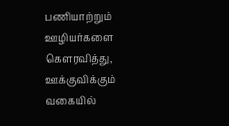பணியாற்றும் ஊழியர்களை கௌரவித்து, ஊக்குவிக்கும் வகையில்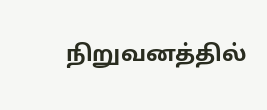நிறுவனத்தில்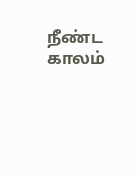நீண்ட காலம்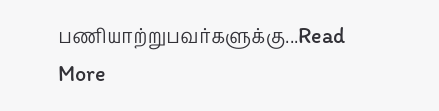பணியாற்றுபவர்களுக்கு...Read More